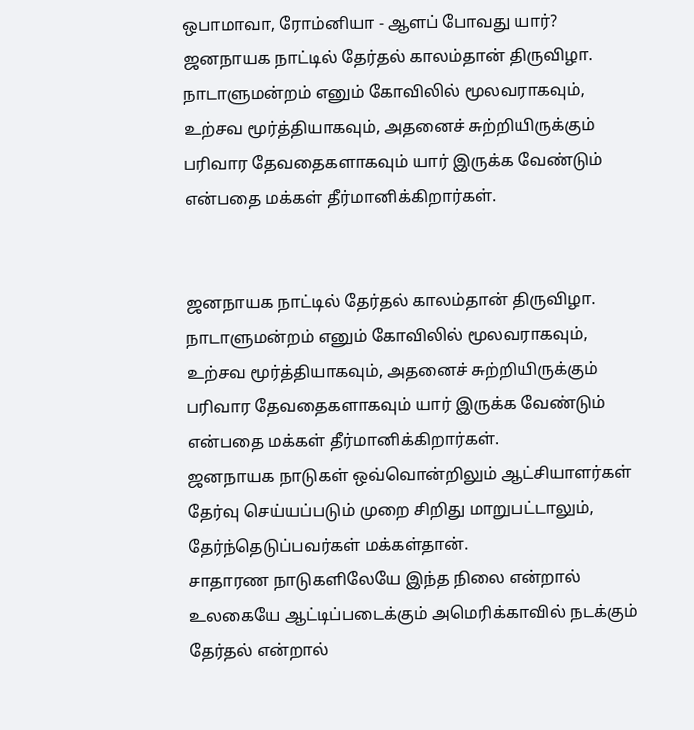ஒபாமாவா, ரோம்னியா - ஆளப் போவது யார்?
ஜனநாயக நாட்டில் தேர்தல் காலம்தான் திருவிழா. நாடாளுமன்றம் எனும் கோவிலில் மூலவராகவும், உற்சவ மூர்த்தியாகவும், அதனைச் சுற்றியிருக்கும் பரிவார தேவதைகளாகவும் யார் இருக்க வேண்டும் என்பதை மக்கள் தீர்மானிக்கிறார்கள்.


ஜனநாயக நாட்டில் தேர்தல் காலம்தான் திருவிழா. நாடாளுமன்றம் எனும் கோவிலில் மூலவராகவும், உற்சவ மூர்த்தியாகவும், அதனைச் சுற்றியிருக்கும் பரிவார தேவதைகளாகவும் யார் இருக்க வேண்டும் என்பதை மக்கள் தீர்மானிக்கிறார்கள்.
ஜனநாயக நாடுகள் ஒவ்வொன்றிலும் ஆட்சியாளர்கள் தேர்வு செய்யப்படும் முறை சிறிது மாறுபட்டாலும், தேர்ந்தெடுப்பவர்கள் மக்கள்தான்.
சாதாரண நாடுகளிலேயே இந்த நிலை என்றால் உலகையே ஆட்டிப்படைக்கும் அமெரிக்காவில் நடக்கும் தேர்தல் என்றால்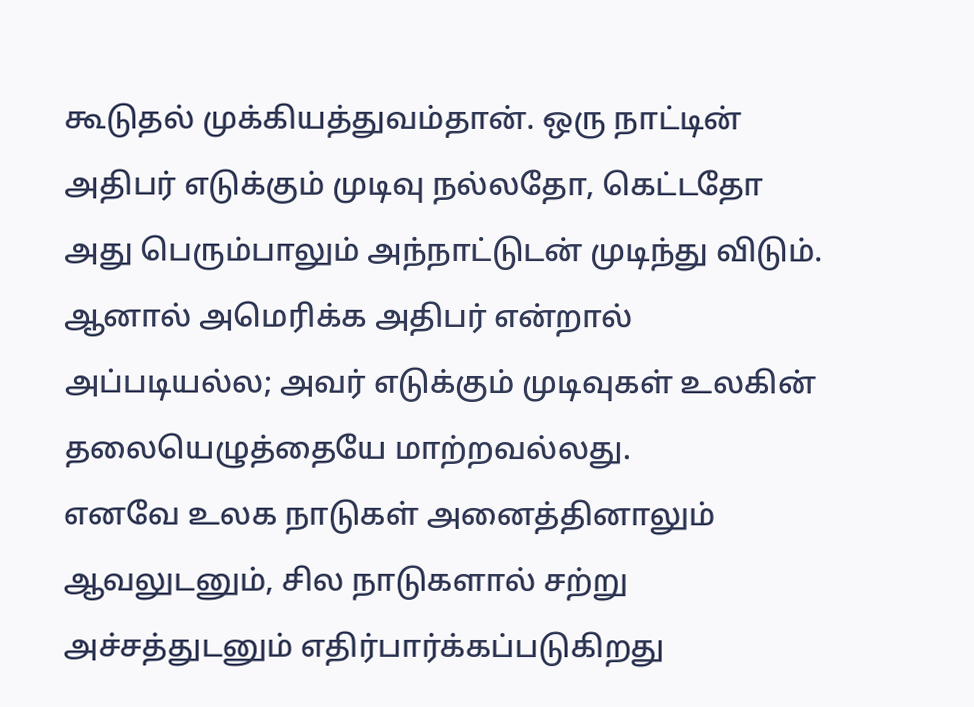கூடுதல் முக்கியத்துவம்தான். ஒரு நாட்டின் அதிபர் எடுக்கும் முடிவு நல்லதோ, கெட்டதோ அது பெரும்பாலும் அந்நாட்டுடன் முடிந்து விடும். ஆனால் அமெரிக்க அதிபர் என்றால் அப்படியல்ல; அவர் எடுக்கும் முடிவுகள் உலகின் தலையெழுத்தையே மாற்றவல்லது.
எனவே உலக நாடுகள் அனைத்தினாலும் ஆவலுடனும், சில நாடுகளால் சற்று அச்சத்துடனும் எதிர்பார்க்கப்படுகிறது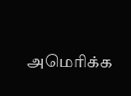அமெரிக்க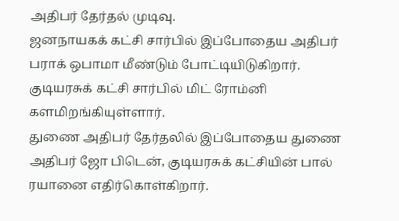அதிபர் தேர்தல் முடிவு.
ஜனநாயகக் கட்சி சார்பில் இப்போதைய அதிபர் பராக் ஒபாமா மீண்டும் போட்டியிடுகிறார். குடியரசுக் கட்சி சார்பில் மிட் ரோம்னி களமிறங்கியுள்ளார்.
துணை அதிபர் தேர்தலில் இப்போதைய துணை அதிபர் ஜோ பிடென், குடியரசுக் கட்சியின் பால் ரயானை எதிர்கொள்கிறார்.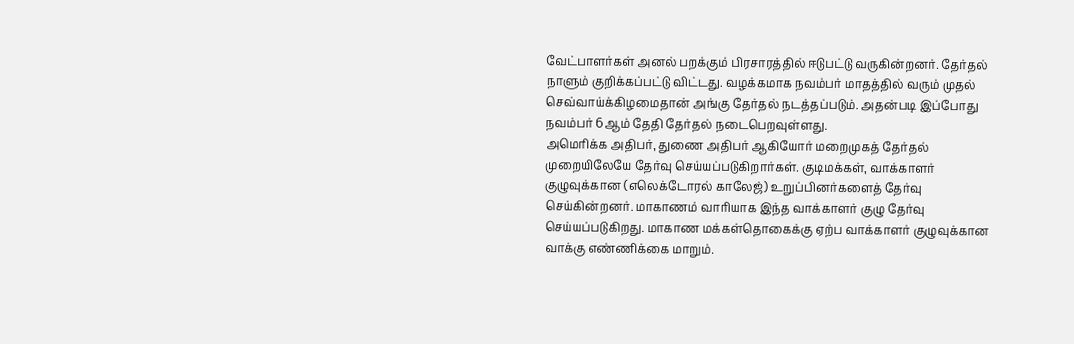வேட்பாளர்கள் அனல் பறக்கும் பிரசாரத்தில் ஈடுபட்டு வருகின்றனர். தேர்தல் நாளும் குறிக்கப்பட்டு விட்டது. வழக்கமாக நவம்பர் மாதத்தில் வரும் முதல் செவ்வாய்க்கிழமைதான் அங்கு தேர்தல் நடத்தப்படும். அதன்படி இப்போது நவம்பர் 6ஆம் தேதி தேர்தல் நடைபெறவுள்ளது.
அமெரிக்க அதிபர், துணை அதிபர் ஆகியோர் மறைமுகத் தேர்தல் முறையிலேயே தேர்வு செய்யப்படுகிறார்கள். குடிமக்கள், வாக்காளர் குழுவுக்கான (எலெக்டோரல் காலேஜ்) உறுப்பினர்களைத் தேர்வு செய்கின்றனர். மாகாணம் வாரியாக இந்த வாக்காளர் குழு தேர்வு செய்யப்படுகிறது. மாகாண மக்கள்தொகைக்கு ஏற்ப வாக்காளர் குழுவுக்கான வாக்கு எண்ணிக்கை மாறும்.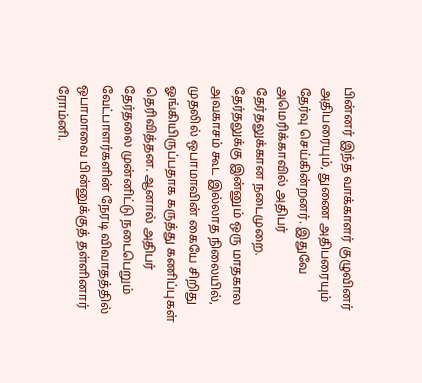பின்னர் இந்த வாக்காளர் குழுவினர் அதிபரையும், துணை அதிபரையும் தேர்வு செய்கின்றனர். இதுவே அமெரிக்காவில் அதிபர் தேர்தலுக்கான நடைமுறை.
தேர்தலுக்கு இன்னும் ஒரு மாதகால அவகாசம் கூட இல்லாத நிலையில், முதலில் ஒபாமாவின் கையே சிறிது ஓங்கியிருப்பதாக கருத்து கணிப்புகள் தெரிவித்தன. ஆனால் அதிபர் தேர்தலை முன்னிட்டு நடைபெறும் வேட்பாளர்களின் நேரடி விவாதத்தில் ஒபாமாவை பின்னுக்குத் தள்ளினார் ரோம்னி.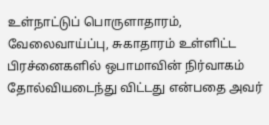உள்நாட்டுப் பொருளாதாரம், வேலைவாய்ப்பு, சுகாதாரம் உள்ளிட்ட பிரச்னைகளில் ஒபாமாவின் நிர்வாகம் தோல்வியடைந்து விட்டது என்பதை அவர்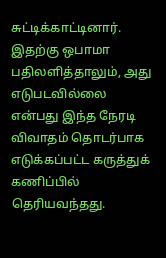சுட்டிக்காட்டினார்.
இதற்கு ஒபாமா பதிலளித்தாலும், அது எடுபடவில்லை என்பது இந்த நேரடி விவாதம் தொடர்பாக எடுக்கப்பட்ட கருத்துக் கணிப்பில் தெரியவந்தது.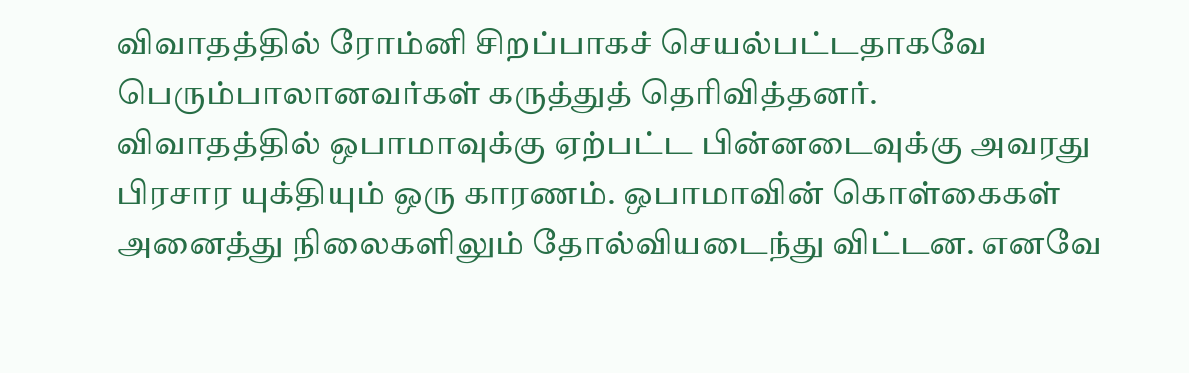விவாதத்தில் ரோம்னி சிறப்பாகச் செயல்பட்டதாகவே பெரும்பாலானவர்கள் கருத்துத் தெரிவித்தனர்.
விவாதத்தில் ஒபாமாவுக்கு ஏற்பட்ட பின்னடைவுக்கு அவரது பிரசார யுக்தியும் ஒரு காரணம். ஒபாமாவின் கொள்கைகள் அனைத்து நிலைகளிலும் தோல்வியடைந்து விட்டன. எனவே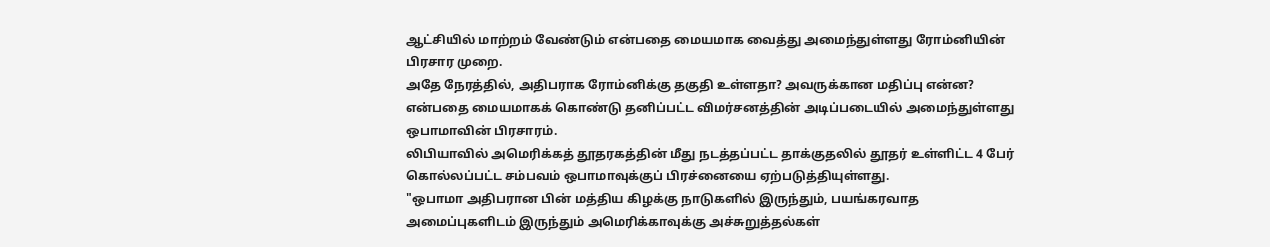ஆட்சியில் மாற்றம் வேண்டும் என்பதை மையமாக வைத்து அமைந்துள்ளது ரோம்னியின் பிரசார முறை.
அதே நேரத்தில், அதிபராக ரோம்னிக்கு தகுதி உள்ளதா? அவருக்கான மதிப்பு என்ன? என்பதை மையமாகக் கொண்டு தனிப்பட்ட விமர்சனத்தின் அடிப்படையில் அமைந்துள்ளது ஒபாமாவின் பிரசாரம்.
லிபியாவில் அமெரிக்கத் தூதரகத்தின் மீது நடத்தப்பட்ட தாக்குதலில் தூதர் உள்ளிட்ட 4 பேர் கொல்லப்பட்ட சம்பவம் ஒபாமாவுக்குப் பிரச்னையை ஏற்படுத்தியுள்ளது.
"ஒபாமா அதிபரான பின் மத்திய கிழக்கு நாடுகளில் இருந்தும், பயங்கரவாத அமைப்புகளிடம் இருந்தும் அமெரிக்காவுக்கு அச்சுறுத்தல்கள்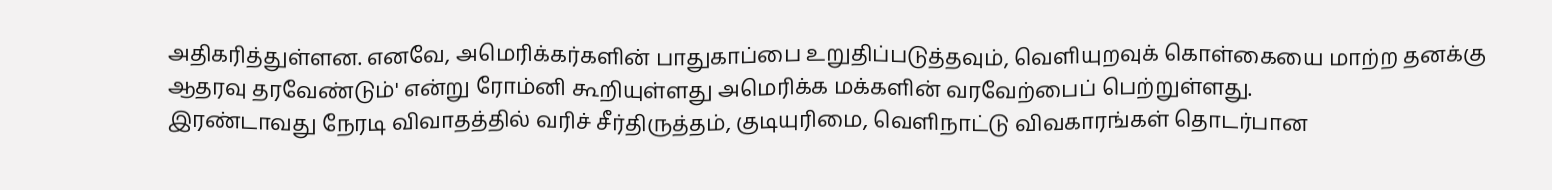அதிகரித்துள்ளன. எனவே, அமெரிக்கர்களின் பாதுகாப்பை உறுதிப்படுத்தவும், வெளியுறவுக் கொள்கையை மாற்ற தனக்கு ஆதரவு தரவேண்டும்' என்று ரோம்னி கூறியுள்ளது அமெரிக்க மக்களின் வரவேற்பைப் பெற்றுள்ளது.
இரண்டாவது நேரடி விவாதத்தில் வரிச் சீர்திருத்தம், குடியுரிமை, வெளிநாட்டு விவகாரங்கள் தொடர்பான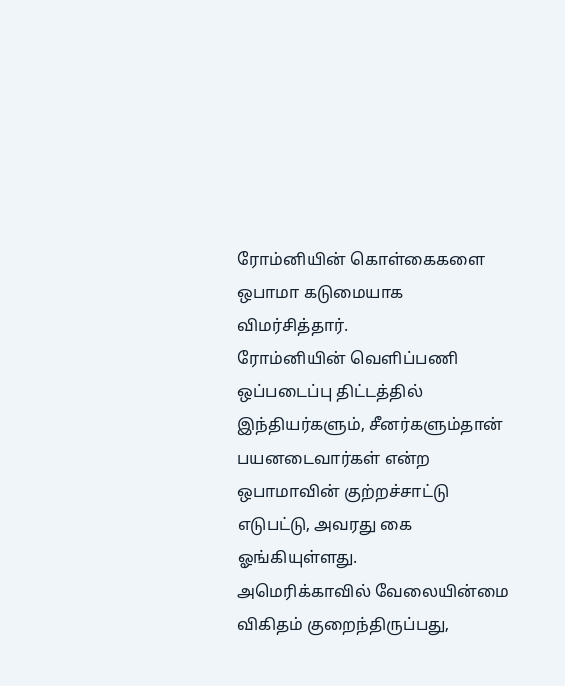ரோம்னியின் கொள்கைகளை ஒபாமா கடுமையாக விமர்சித்தார்.
ரோம்னியின் வெளிப்பணி ஒப்படைப்பு திட்டத்தில் இந்தியர்களும், சீனர்களும்தான் பயனடைவார்கள் என்ற ஒபாமாவின் குற்றச்சாட்டு எடுபட்டு, அவரது கை ஓங்கியுள்ளது.
அமெரிக்காவில் வேலையின்மை விகிதம் குறைந்திருப்பது,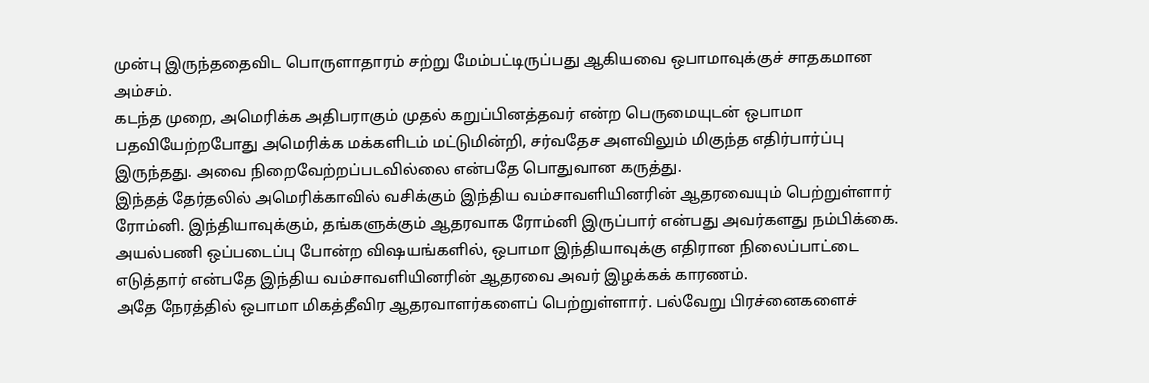முன்பு இருந்ததைவிட பொருளாதாரம் சற்று மேம்பட்டிருப்பது ஆகியவை ஒபாமாவுக்குச் சாதகமான அம்சம்.
கடந்த முறை, அமெரிக்க அதிபராகும் முதல் கறுப்பினத்தவர் என்ற பெருமையுடன் ஒபாமா பதவியேற்றபோது அமெரிக்க மக்களிடம் மட்டுமின்றி, சர்வதேச அளவிலும் மிகுந்த எதிர்பார்ப்பு இருந்தது. அவை நிறைவேற்றப்படவில்லை என்பதே பொதுவான கருத்து.
இந்தத் தேர்தலில் அமெரிக்காவில் வசிக்கும் இந்திய வம்சாவளியினரின் ஆதரவையும் பெற்றுள்ளார் ரோம்னி. இந்தியாவுக்கும், தங்களுக்கும் ஆதரவாக ரோம்னி இருப்பார் என்பது அவர்களது நம்பிக்கை.
அயல்பணி ஒப்படைப்பு போன்ற விஷயங்களில், ஒபாமா இந்தியாவுக்கு எதிரான நிலைப்பாட்டை எடுத்தார் என்பதே இந்திய வம்சாவளியினரின் ஆதரவை அவர் இழக்கக் காரணம்.
அதே நேரத்தில் ஒபாமா மிகத்தீவிர ஆதரவாளர்களைப் பெற்றுள்ளார். பல்வேறு பிரச்னைகளைச்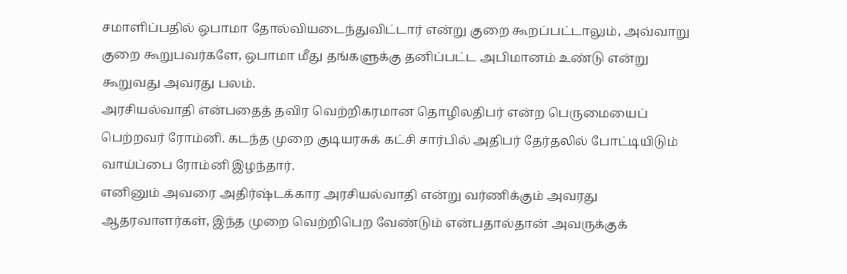சமாளிப்பதில் ஒபாமா தோல்வியடைந்துவிட்டார் என்று குறை கூறப்பட்டாலும், அவ்வாறு குறை கூறுபவர்களே, ஒபாமா மீது தங்களுக்கு தனிப்பட்ட அபிமானம் உண்டு என்று கூறுவது அவரது பலம்.
அரசியல்வாதி என்பதைத் தவிர வெற்றிகரமான தொழிலதிபர் என்ற பெருமையைப் பெற்றவர் ரோம்னி. கடந்த முறை குடியரசுக் கட்சி சார்பில் அதிபர் தேர்தலில் போட்டியிடும் வாய்ப்பை ரோம்னி இழந்தார்.
எனினும் அவரை அதிர்ஷ்டக்கார அரசியல்வாதி என்று வர்ணிக்கும் அவரது ஆதரவாளர்கள், இந்த முறை வெற்றிபெற வேண்டும் என்பதால்தான் அவருக்குக்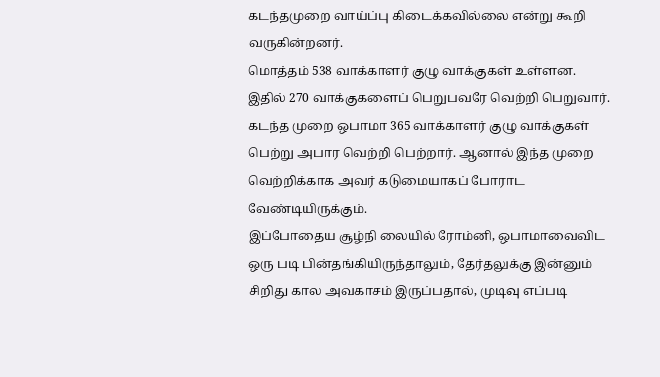கடந்தமுறை வாய்ப்பு கிடைக்கவில்லை என்று கூறி வருகின்றனர்.
மொத்தம் 538 வாக்காளர் குழு வாக்குகள் உள்ளன. இதில் 270 வாக்குகளைப் பெறுபவரே வெற்றி பெறுவார். கடந்த முறை ஒபாமா 365 வாக்காளர் குழு வாக்குகள் பெற்று அபார வெற்றி பெற்றார். ஆனால் இந்த முறை வெற்றிக்காக அவர் கடுமையாகப் போராட வேண்டியிருக்கும்.
இப்போதைய சூழ்நி லையில் ரோம்னி, ஒபாமாவைவிட ஒரு படி பின்தங்கியிருந்தாலும், தேர்தலுக்கு இன்னும் சிறிது கால அவகாசம் இருப்பதால், முடிவு எப்படி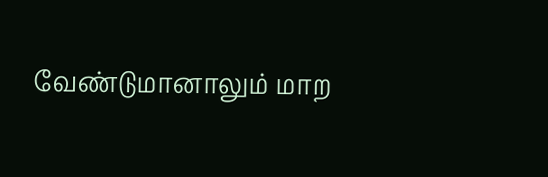வேண்டுமானாலும் மாற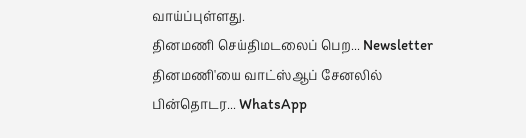வாய்ப்புள்ளது.
தினமணி செய்திமடலைப் பெற... Newsletter
தினமணி'யை வாட்ஸ்ஆப் சேனலில் பின்தொடர... WhatsApp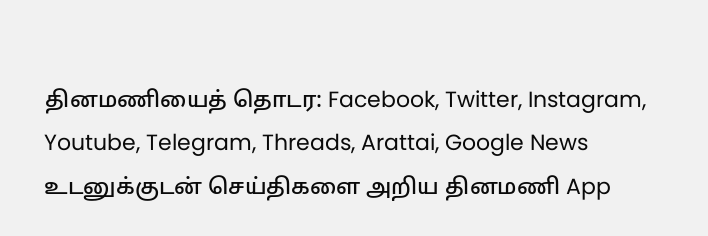தினமணியைத் தொடர: Facebook, Twitter, Instagram, Youtube, Telegram, Threads, Arattai, Google News
உடனுக்குடன் செய்திகளை அறிய தினமணி App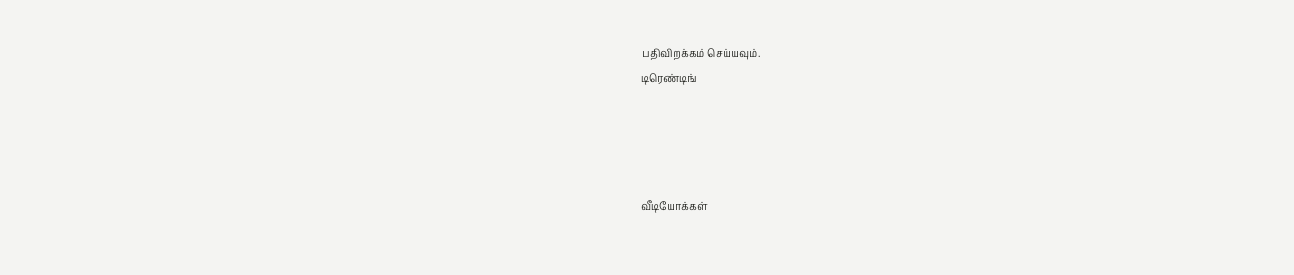பதிவிறக்கம் செய்யவும்.
டிரெண்டிங்




வீடியோக்கள்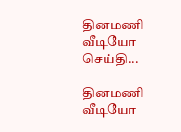தினமணி வீடியோ செய்தி...

தினமணி வீடியோ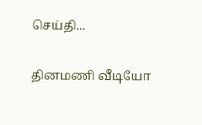செய்தி...

தினமணி வீடியோ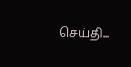செய்தி...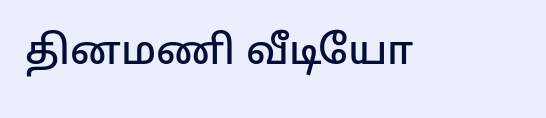தினமணி வீடியோ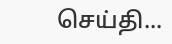செய்தி...